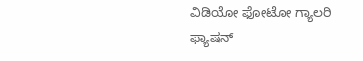ವಿಡಿಯೋ ಫೋಟೋ ಗ್ಯಾಲರಿ ಫ್ಯಾಷನ್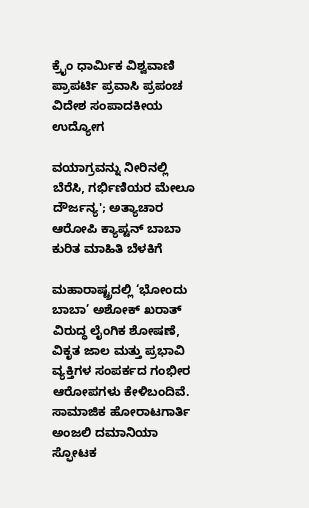ಕ್ರೈಂ ಧಾರ್ಮಿಕ ವಿಶ್ವವಾಣಿ ಪ್ರಾಪರ್ಟಿ ಪ್ರವಾಸಿ ಪ್ರಪಂಚ ವಿದೇಶ ಸಂಪಾದಕೀಯ ಉದ್ಯೋಗ

ವಯಾಗ್ರವನ್ನು ನೀರಿನಲ್ಲಿ ಬೆರೆಸಿ, ಗರ್ಭಿಣಿಯರ ಮೇಲೂ ದೌರ್ಜನ್ಯ'; ಅತ್ಯಾಚಾರ ಆರೋಪಿ ಕ್ಯಾಪ್ಟನ್ ಬಾಬಾ ಕುರಿತ ಮಾಹಿತಿ ಬೆಳಕಿಗೆ

ಮಹಾರಾಷ್ಟ್ರದಲ್ಲಿ ‘ಭೋಂದು ಬಾಬಾ’ ಅಶೋಕ್ ಖರಾತ್ ವಿರುದ್ಧ ಲೈಂಗಿಕ ಶೋಷಣೆ, ವಿಕೃತ ಜಾಲ ಮತ್ತು ಪ್ರಭಾವಿ ವ್ಯಕ್ತಿಗಳ ಸಂಪರ್ಕದ ಗಂಭೀರ ಆರೋಪಗಳು ಕೇಳಿಬಂದಿವೆ. ಸಾಮಾಜಿಕ ಹೋರಾಟಗಾರ್ತಿ ಅಂಜಲಿ ದಮಾನಿಯಾ ಸ್ಫೋಟಕ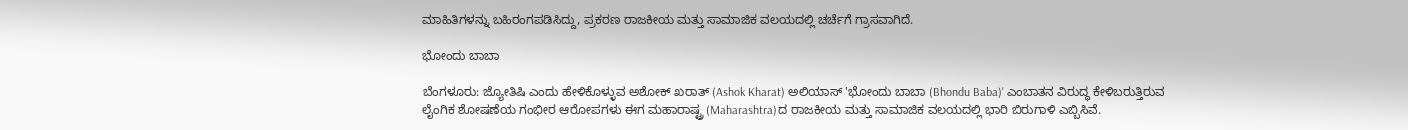ಮಾಹಿತಿಗಳನ್ನು ಬಹಿರಂಗಪಡಿಸಿದ್ದು, ಪ್ರಕರಣ ರಾಜಕೀಯ ಮತ್ತು ಸಾಮಾಜಿಕ ವಲಯದಲ್ಲಿ ಚರ್ಚೆಗೆ ಗ್ರಾಸವಾಗಿದೆ.

ಭೋಂದು ಬಾಬಾ

ಬೆಂಗಳೂರು: ಜ್ಯೋತಿಷಿ ಎಂದು ಹೇಳಿಕೊಳ್ಳುವ ಅಶೋಕ್ ಖರಾತ್ (Ashok Kharat) ಅಲಿಯಾಸ್ 'ಭೋಂದು ಬಾಬಾ (Bhondu Baba)' ಎಂಬಾತನ ವಿರುದ್ಧ ಕೇಳಿಬರುತ್ತಿರುವ ಲೈಂಗಿಕ ಶೋಷಣೆಯ ಗಂಭೀರ ಆರೋಪಗಳು ಈಗ ಮಹಾರಾಷ್ಟ್ರ (Maharashtra)ದ ರಾಜಕೀಯ ಮತ್ತು ಸಾಮಾಜಿಕ ವಲಯದಲ್ಲಿ ಭಾರಿ ಬಿರುಗಾಳಿ ಎಬ್ಬಿಸಿವೆ.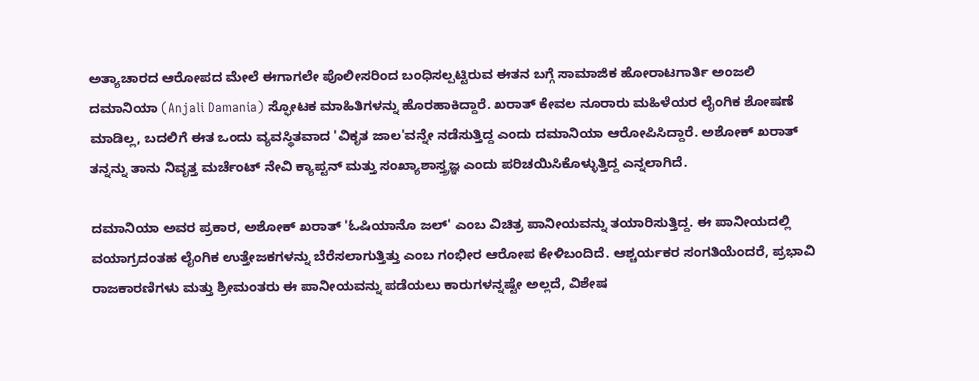ಅತ್ಯಾಚಾರದ ಆರೋಪದ ಮೇಲೆ ಈಗಾಗಲೇ ಪೊಲೀಸರಿಂದ ಬಂಧಿಸಲ್ಪಟ್ಟಿರುವ ಈತನ ಬಗ್ಗೆ ಸಾಮಾಜಿಕ ಹೋರಾಟಗಾರ್ತಿ ಅಂಜಲಿ ದಮಾನಿಯಾ (Anjali Damania) ಸ್ಫೋಟಕ ಮಾಹಿತಿಗಳನ್ನು ಹೊರಹಾಕಿದ್ದಾರೆ. ಖರಾತ್ ಕೇವಲ ನೂರಾರು ಮಹಿಳೆಯರ ಲೈಂಗಿಕ ಶೋಷಣೆ ಮಾಡಿಲ್ಲ, ಬದಲಿಗೆ ಈತ ಒಂದು ವ್ಯವಸ್ಥಿತವಾದ 'ವಿಕೃತ ಜಾಲ'ವನ್ನೇ ನಡೆಸುತ್ತಿದ್ದ ಎಂದು ದಮಾನಿಯಾ ಆರೋಪಿಸಿದ್ದಾರೆ. ಅಶೋಕ್ ಖರಾತ್ ತನ್ನನ್ನು ತಾನು ನಿವೃತ್ತ ಮರ್ಚೆಂಟ್ ನೇವಿ ಕ್ಯಾಪ್ಟನ್ ಮತ್ತು ಸಂಖ್ಯಾಶಾಸ್ತ್ರಜ್ಞ ಎಂದು ಪರಿಚಯಿಸಿಕೊಳ್ಳುತ್ತಿದ್ದ ಎನ್ನಲಾಗಿದೆ.

ದಮಾನಿಯಾ ಅವರ ಪ್ರಕಾರ, ಅಶೋಕ್ ಖರಾತ್ 'ಓಷಿಯಾನೊ ಜಲ್' ಎಂಬ ವಿಚಿತ್ರ ಪಾನೀಯವನ್ನು ತಯಾರಿಸುತ್ತಿದ್ದ. ಈ ಪಾನೀಯದಲ್ಲಿ ವಯಾಗ್ರದಂತಹ ಲೈಂಗಿಕ ಉತ್ತೇಜಕಗಳನ್ನು ಬೆರೆಸಲಾಗುತ್ತಿತ್ತು ಎಂಬ ಗಂಭೀರ ಆರೋಪ ಕೇಳಿಬಂದಿದೆ. ಆಶ್ಚರ್ಯಕರ ಸಂಗತಿಯೆಂದರೆ, ಪ್ರಭಾವಿ ರಾಜಕಾರಣಿಗಳು ಮತ್ತು ಶ್ರೀಮಂತರು ಈ ಪಾನೀಯವನ್ನು ಪಡೆಯಲು ಕಾರುಗಳನ್ನಷ್ಟೇ ಅಲ್ಲದೆ, ವಿಶೇಷ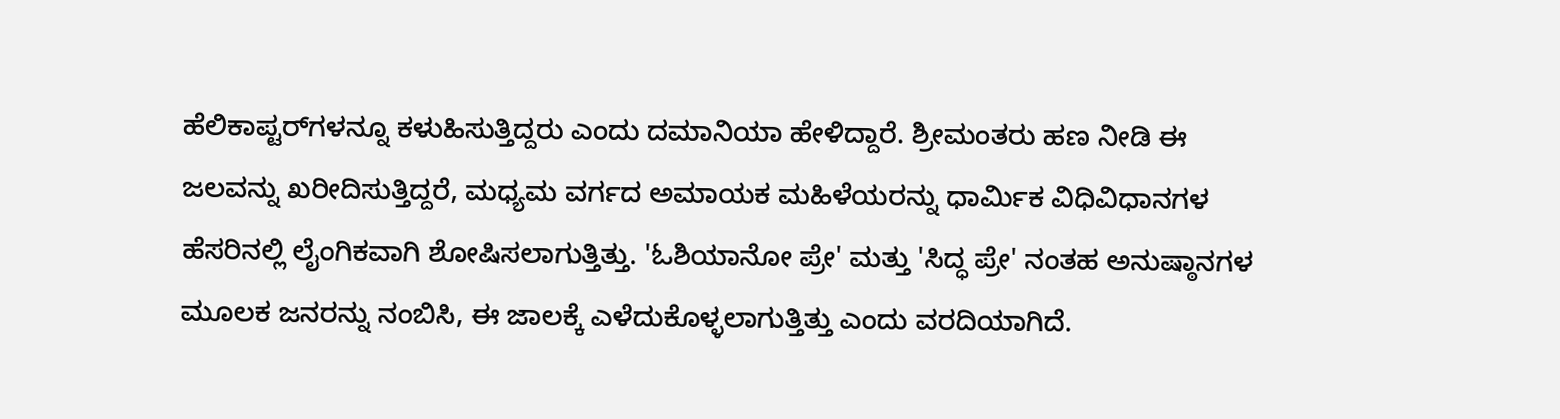ಹೆಲಿಕಾಪ್ಟರ್‌ಗಳನ್ನೂ ಕಳುಹಿಸುತ್ತಿದ್ದರು ಎಂದು ದಮಾನಿಯಾ ಹೇಳಿದ್ದಾರೆ. ಶ್ರೀಮಂತರು ಹಣ ನೀಡಿ ಈ ಜಲವನ್ನು ಖರೀದಿಸುತ್ತಿದ್ದರೆ, ಮಧ್ಯಮ ವರ್ಗದ ಅಮಾಯಕ ಮಹಿಳೆಯರನ್ನು ಧಾರ್ಮಿಕ ವಿಧಿವಿಧಾನಗಳ ಹೆಸರಿನಲ್ಲಿ ಲೈಂಗಿಕವಾಗಿ ಶೋಷಿಸಲಾಗುತ್ತಿತ್ತು. 'ಓಶಿಯಾನೋ ಪ್ರೇ' ಮತ್ತು 'ಸಿದ್ಧ ಪ್ರೇ' ನಂತಹ ಅನುಷ್ಠಾನಗಳ ಮೂಲಕ ಜನರನ್ನು ನಂಬಿಸಿ, ಈ ಜಾಲಕ್ಕೆ ಎಳೆದುಕೊಳ್ಳಲಾಗುತ್ತಿತ್ತು ಎಂದು ವರದಿಯಾಗಿದೆ.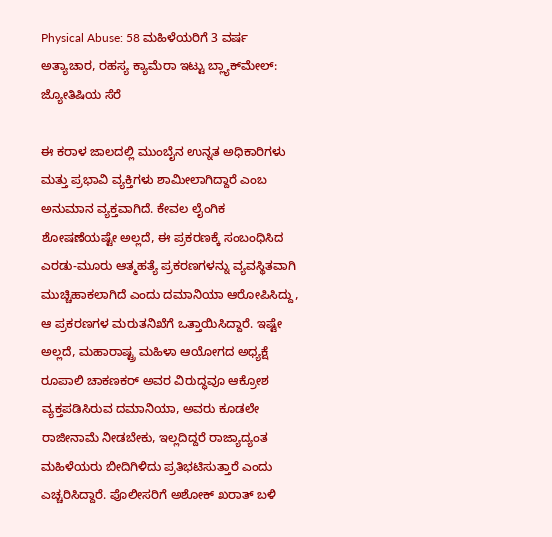Physical Abuse: 58 ಮಹಿಳೆಯರಿಗೆ 3 ವರ್ಷ ಅತ್ಯಾಚಾರ, ರಹಸ್ಯ ಕ್ಯಾಮೆರಾ ಇಟ್ಟು ಬ್ಲ್ಯಾಕ್‌ಮೇಲ್: ಜ್ಯೋತಿಷಿಯ ಸೆರೆ

ಈ ಕರಾಳ ಜಾಲದಲ್ಲಿ ಮುಂಬೈನ ಉನ್ನತ ಅಧಿಕಾರಿಗಳು ಮತ್ತು ಪ್ರಭಾವಿ ವ್ಯಕ್ತಿಗಳು ಶಾಮೀಲಾಗಿದ್ದಾರೆ ಎಂಬ ಅನುಮಾನ ವ್ಯಕ್ತವಾಗಿದೆ. ಕೇವಲ ಲೈಂಗಿಕ ಶೋಷಣೆಯಷ್ಟೇ ಅಲ್ಲದೆ, ಈ ಪ್ರಕರಣಕ್ಕೆ ಸಂಬಂಧಿಸಿದ ಎರಡು-ಮೂರು ಆತ್ಮಹತ್ಯೆ ಪ್ರಕರಣಗಳನ್ನು ವ್ಯವಸ್ಥಿತವಾಗಿ ಮುಚ್ಚಿಹಾಕಲಾಗಿದೆ ಎಂದು ದಮಾನಿಯಾ ಆರೋಪಿಸಿದ್ದು, ಆ ಪ್ರಕರಣಗಳ ಮರುತನಿಖೆಗೆ ಒತ್ತಾಯಿಸಿದ್ದಾರೆ. ಇಷ್ಟೇ ಅಲ್ಲದೆ, ಮಹಾರಾಷ್ಟ್ರ ಮಹಿಳಾ ಆಯೋಗದ ಅಧ್ಯಕ್ಷೆ ರೂಪಾಲಿ ಚಾಕಣಕರ್ ಅವರ ವಿರುದ್ಧವೂ ಆಕ್ರೋಶ ವ್ಯಕ್ತಪಡಿಸಿರುವ ದಮಾನಿಯಾ, ಅವರು ಕೂಡಲೇ ರಾಜೀನಾಮೆ ನೀಡಬೇಕು, ಇಲ್ಲದಿದ್ದರೆ ರಾಜ್ಯಾದ್ಯಂತ ಮಹಿಳೆಯರು ಬೀದಿಗಿಳಿದು ಪ್ರತಿಭಟಿಸುತ್ತಾರೆ ಎಂದು ಎಚ್ಚರಿಸಿದ್ದಾರೆ. ಪೊಲೀಸರಿಗೆ ಅಶೋಕ್ ಖರಾತ್ ಬಳಿ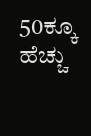50ಕ್ಕೂ ಹೆಚ್ಚು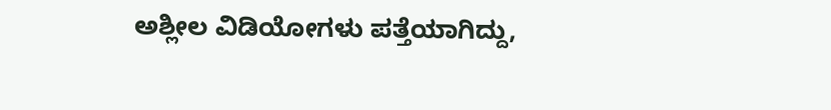ಅಶ್ಲೀಲ ವಿಡಿಯೋಗಳು ಪತ್ತೆಯಾಗಿದ್ದು,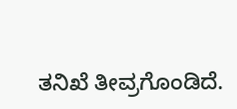ತನಿಖೆ ತೀವ್ರಗೊಂಡಿದೆ.